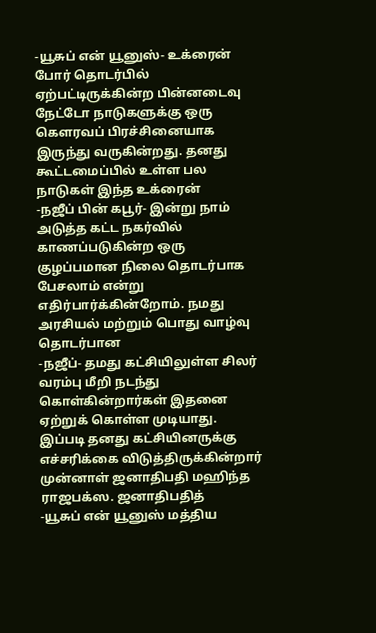-யூசுப் என் யூனுஸ்- உக்ரைன் போர் தொடர்பில் ஏற்பட்டிருக்கின்ற பின்னடைவு நேட்டோ நாடுகளுக்கு ஒரு கௌரவப் பிரச்சினையாக இருந்து வருகின்றது. தனது கூட்டமைப்பில் உள்ள பல நாடுகள் இந்த உக்ரைன்
-நஜீப் பின் கபூர்- இன்று நாம் அடுத்த கட்ட நகர்வில் காணப்படுகின்ற ஒரு குழப்பமான நிலை தொடர்பாக பேசலாம் என்று எதிர்பார்க்கின்றோம். நமது அரசியல் மற்றும் பொது வாழ்வு தொடர்பான
-நஜீப்- தமது கட்சியிலுள்ள சிலர் வரம்பு மீறி நடந்து கொள்கின்றார்கள் இதனை ஏற்றுக் கொள்ள முடியாது. இப்படி தனது கட்சியினருக்கு எச்சரிக்கை விடுத்திருக்கின்றார் முன்னாள் ஜனாதிபதி மஹிந்த ராஜபக்ஸ. ஜனாதிபதித்
-யூசுப் என் யூனுஸ் மத்திய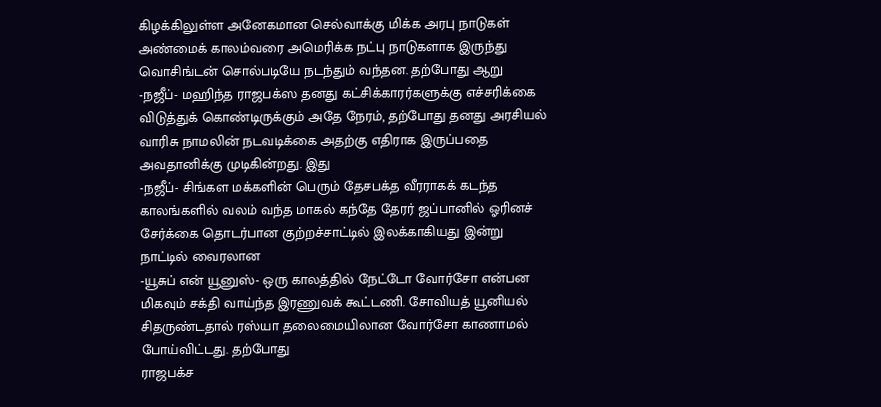கிழக்கிலுள்ள அனேகமான செல்வாக்கு மிக்க அரபு நாடுகள் அண்மைக் காலம்வரை அமெரிக்க நட்பு நாடுகளாக இருந்து வொசிங்டன் சொல்படியே நடந்தும் வந்தன. தற்போது ஆறு
-நஜீப்- மஹிந்த ராஜபக்ஸ தனது கட்சிக்காரர்களுக்கு எச்சரிக்கை விடுத்துக் கொண்டிருக்கும் அதே நேரம், தற்போது தனது அரசியல் வாரிசு நாமலின் நடவடிக்கை அதற்கு எதிராக இருப்பதை அவதானிக்கு முடிகின்றது. இது
-நஜீப்- சிங்கள மக்களின் பெரும் தேசபக்த வீரராகக் கடந்த காலங்களில் வலம் வந்த மாகல் கந்தே தேரர் ஜப்பானில் ஓரினச் சேர்க்கை தொடர்பான குற்றச்சாட்டில் இலக்காகியது இன்று நாட்டில் வைரலான
-யூசுப் என் யூனுஸ்- ஒரு காலத்தில் நேட்டோ வோர்சோ என்பன மிகவும் சக்தி வாய்ந்த இரணுவக் கூட்டணி. சோவியத் யூனியல் சிதருண்டதால் ரஸ்யா தலைமையிலான வோர்சோ காணாமல் போய்விட்டது. தற்போது
ராஜபக்ச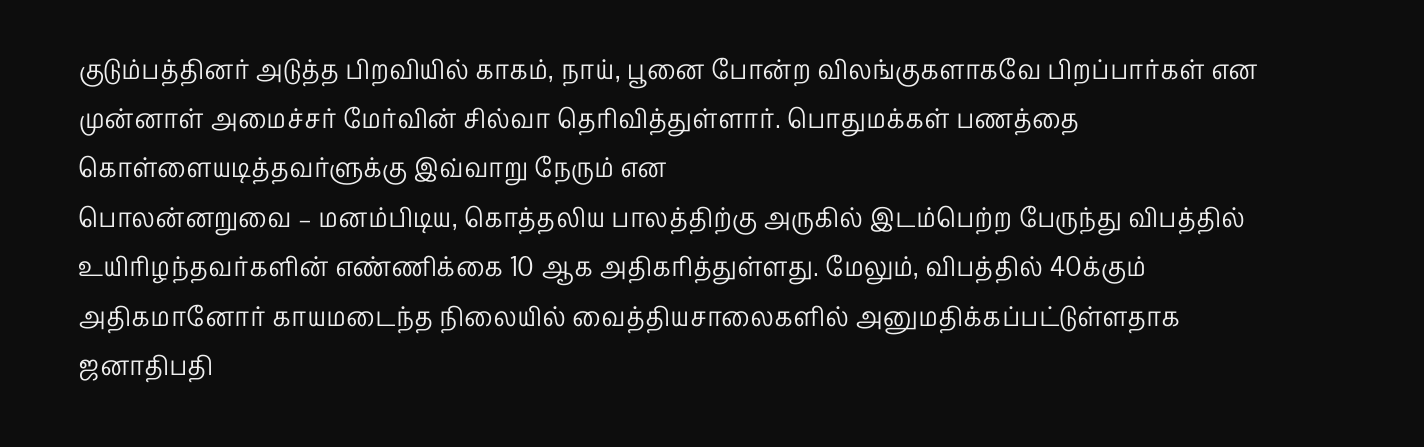குடும்பத்தினர் அடுத்த பிறவியில் காகம், நாய், பூனை போன்ற விலங்குகளாகவே பிறப்பார்கள் என முன்னாள் அமைச்சர் மேர்வின் சில்வா தெரிவித்துள்ளார். பொதுமக்கள் பணத்தை கொள்ளையடித்தவர்ளுக்கு இவ்வாறு நேரும் என
பொலன்னறுவை – மனம்பிடிய, கொத்தலிய பாலத்திற்கு அருகில் இடம்பெற்ற பேருந்து விபத்தில் உயிரிழந்தவர்களின் எண்ணிக்கை 10 ஆக அதிகரித்துள்ளது. மேலும், விபத்தில் 40க்கும் அதிகமானோர் காயமடைந்த நிலையில் வைத்தியசாலைகளில் அனுமதிக்கப்பட்டுள்ளதாக
ஜனாதிபதி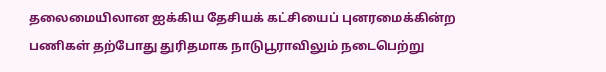தலைமையிலான ஐக்கிய தேசியக் கட்சியைப் புனரமைக்கின்ற பணிகள் தற்போது துரிதமாக நாடுபூராவிலும் நடைபெற்று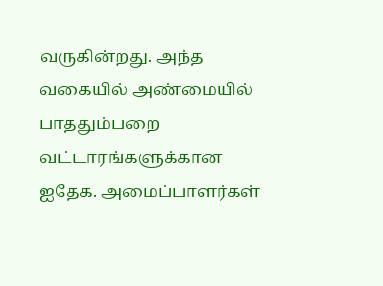வருகின்றது. அந்த வகையில் அண்மையில் பாததும்பறை வட்டாரங்களுக்கான ஐதேக. அமைப்பாளர்கள்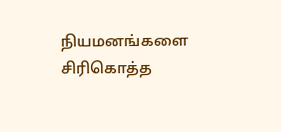நியமனங்களை சிரிகொத்த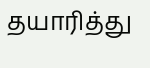தயாரித்து